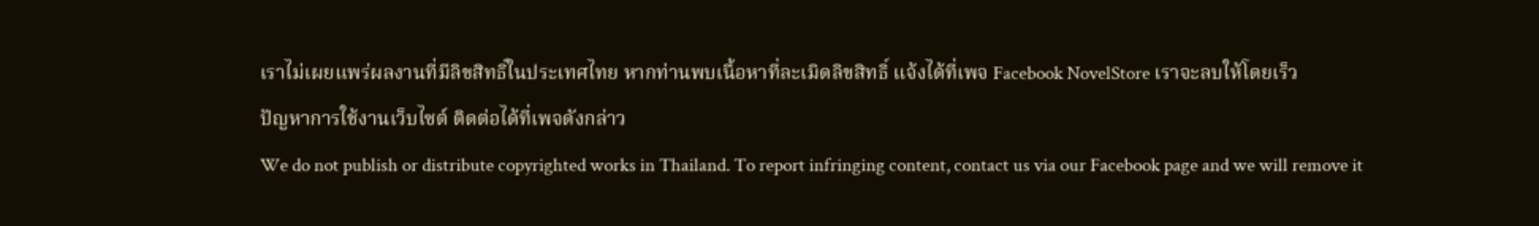เราไม่เผยแพร่ผลงานที่มีลิขสิทธิ์ในประเทศไทย หากท่านพบเนื้อหาที่ละเมิดลิขสิทธิ์ แจ้งได้ที่เพจ Facebook NovelStore เราจะลบให้โดยเร็ว
ปัญหาการใช้งานเว็บไซต์ ติดต่อได้ที่เพจดังกล่าว
We do not publish or distribute copyrighted works in Thailand. To report infringing content, contact us via our Facebook page and we will remove it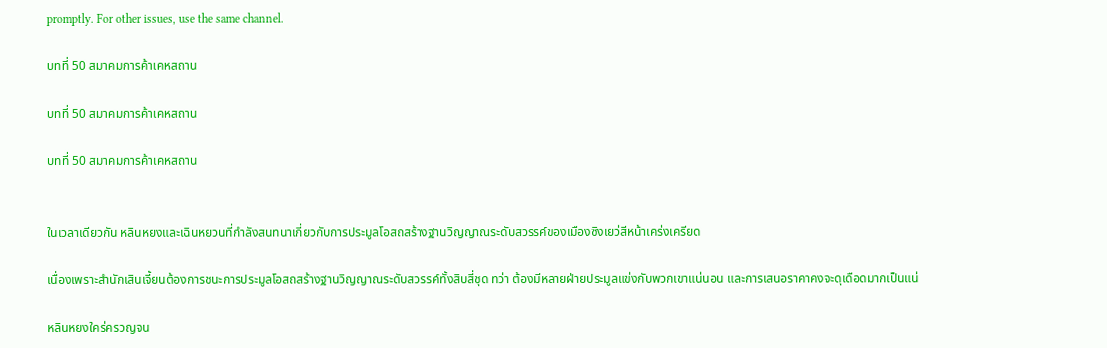promptly. For other issues, use the same channel.

บทที่ 50 สมาคมการค้าเคหสถาน

บทที่ 50 สมาคมการค้าเคหสถาน

บทที่ 50 สมาคมการค้าเคหสถาน


ในเวลาเดียวกัน หลินหยงและเฉินหยวนที่กำลังสนทนาเกี่ยวกับการประมูลโอสถสร้างฐานวิญญาณระดับสวรรค์ของเมืองซิงเยว่สีหน้าเคร่งเครียด

เนื่องเพราะสำนักเสินเจี้ยนต้องการชนะการประมูลโอสถสร้างฐานวิญญาณระดับสวรรค์ทั้งสิบสี่ชุด ทว่า ต้องมีหลายฝ่ายประมูลแข่งกับพวกเขาแน่นอน และการเสนอราคาคงจะดุเดือดมากเป็นแน่

หลินหยงใคร่ครวญจน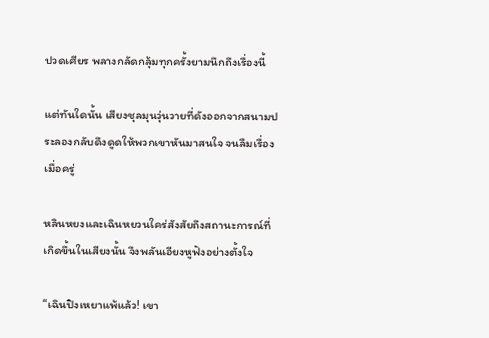ปวดเศียร พลางกลัดกลุ้มทุกครั้งยามนึกถึงเรื่องนี้

แต่ทันใดนั้น เสียงชุลมุนวุ่นวายที่ดังออกจากสนามประลองกลับดึงดูดให้พวกเขาหันมาสนใจ จนลืมเรื่องเมื่อครู่

หลินหยงและเฉินหยวนใคร่สังสัยถึงสถานะการณ์ที่เกิดขึ้นในเสียงนั้น จึงพลันเอียงหูฟังอย่างตั้งใจ

“เฉินปิงเหยาแพ้แล้ว! เขา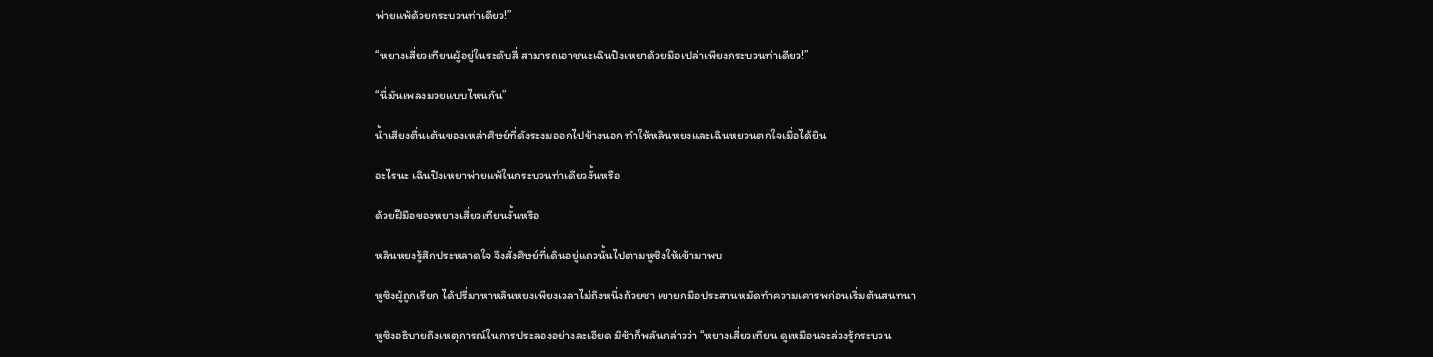พ่ายแพ้ด้วยกระบวนท่าเดียว!”

“หยางเสี่ยวเทียนผู้อยู่ในระดับสี่ สามารถเอาชนะเฉินปิงเหยาด้วยมือเปล่าเพียงกระบวนท่าเดียว!”

“นี่มันเพลงมวยแบบไหนกัน”

น้ำเสียงตื่นเต้นของเหล่าศิษย์ที่ดังระงมออกไปข้างนอก ทำให้หลินหยงและเฉินหยวนตกใจเมื่อได้ยิน

อะไรนะ เฉินปิงเหยาพ่ายแพ้ในกระบวนท่าเดียวงั้นหรือ

ด้วยฝีมือของหยางเสี่ยวเทียนงั้นหรือ

หลินหยงรู้สึกประหลาดใจ จึงสั่งศิษย์ที่เดินอยู่แถวนั้นไปตามหูซิงให้เข้ามาพบ

หูซิงผู้ถูกเรียก ได้ปรี่มาหาหลินหยงเพียงเวลาไม่ถึงหนึ่งถ้วยชา เขายกมือประสานหมัดทำความเคารพก่อนเริ่มต้นสนทนา

หูซิงอธิบายถึงเหตุการณ์ในการประลองอย่างละเอียด มิช้าก็พลันกล่าวว่า “หยางเสี่ยวเทียน ดูเหมือนจะล่วงรู้กระบวน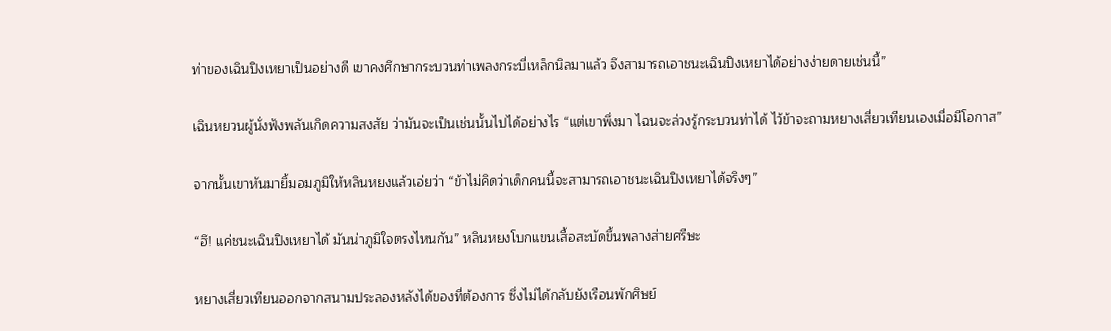ท่าของเฉินปิงเหยาเป็นอย่างดี เขาคงศึกษากระบวนท่าเพลงกระบี่เหล็กนิลมาแล้ว จึงสามารถเอาชนะเฉินปิงเหยาได้อย่างง่ายดายเช่นนี้”

เฉินหยวนผู้นั่งฟังพลันเกิดความสงสัย ว่ามันจะเป็นเช่นนั้นไปได้อย่างไร “แต่เขาพึ่งมา ไฉนจะล่วงรู้กระบวนท่าได้ ไว้ข้าจะถามหยางเสี่ยวเทียนเองเมื่อมีโอกาส”

จากนั้นเขาหันมายิ้มอมภูมิให้หลินหยงแล้วเอ่ยว่า “ข้าไม่คิดว่าเด็กคนนี้จะสามารถเอาชนะเฉินปิงเหยาได้จริงๆ”

“ฮึ! แค่ชนะเฉินปิงเหยาได้ มันน่าภูมิใจตรงไหนกัน” หลินหยงโบกแขนเสื้อสะบัดขึ้นพลางส่ายศรีษะ

หยางเสี่ยวเทียนออกจากสนามประลองหลังได้ของที่ต้องการ ซึ่งไม่ได้กลับยังเรือนพักศิษย์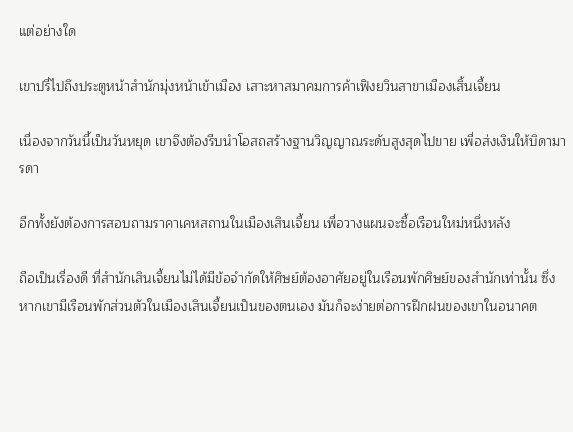แต่อย่างใด

เขาปรี่ไปถึงประตูหน้าสำนักมุ่งหน้าเข้าเมือง เสาะหาสมาคมการค้าเฟิงยวินสาขาเมืองเสิ้นเจี้ยน

เนื่องจากวันนี้เป็นวันหยุด เขาจึงต้องรีบนำโอสถสร้างฐานวิญญาณระดับสูงสุดไปขาย เพื่อส่งเงินให้บิดามารดา

อีกทั้งยังต้องการสอบถามราคาเคหสถานในเมืองเสินเจี้ยน เพื่อวางแผนจะซื้อเรือนใหม่หนึ่งหลัง

ถือเป็นเรื่องดี ที่สำนักเสินเจี้ยนไม่ได้มีข้อจำกัดให้ศิษย์ต้องอาศัยอยู่ในเรือนพักศิษย์ของสำนักเท่านั้น ซึ่งหากเขามีเรือนพักส่วนตัวในเมืองเสินเจี้ยนเป็นของตนเอง มันก็จะง่ายต่อการฝึกฝนของเขาในอนาคต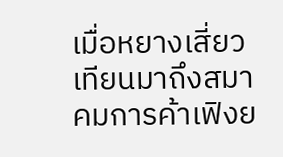เมื่อหยางเสี่ยวเทียนมาถึงสมาคมการค้าเฟิงย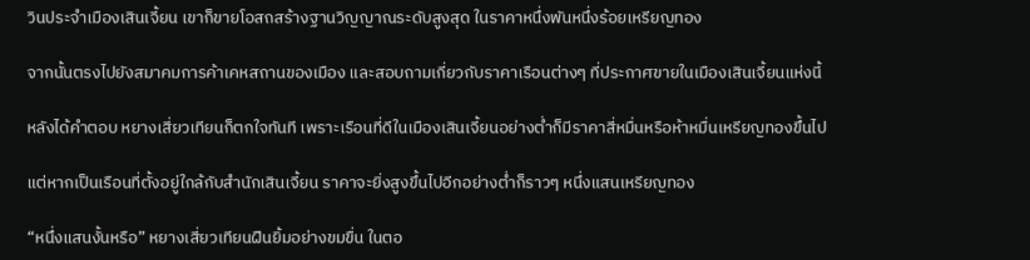วินประจำเมืองเสินเจี้ยน เขาก็ขายโอสถสร้างฐานวิญญาณระดับสูงสุด ในราคาหนึ่งพันหนึ่งร้อยเหรียญทอง

จากนั้นตรงไปยังสมาคมการค้าเคหสถานของเมือง และสอบถามเกี่ยวกับราคาเรือนต่างๆ ที่ประกาศขายในเมืองเสินเจี้ยนแห่งนี้

หลังได้คำตอบ หยางเสี่ยวเทียนก็ตกใจทันที เพราะเรือนที่ดีในเมืองเสินเจี้ยนอย่างต่ำก็มีราคาสี่หมื่นหรือห้าหมื่นเหรียญทองขึ้นไป

แต่หากเป็นเรือนที่ตั้งอยู่ใกล้กับสำนักเสินเจี้ยน ราคาจะยิ่งสูงขึ้นไปอีกอย่างต่ำก็ราวๆ หนึ่งแสนเหรียญทอง

“หนึ่งแสนงั้นหรือ” หยางเสี่ยวเทียนฝืนยิ้มอย่างขมขื่น ในตอ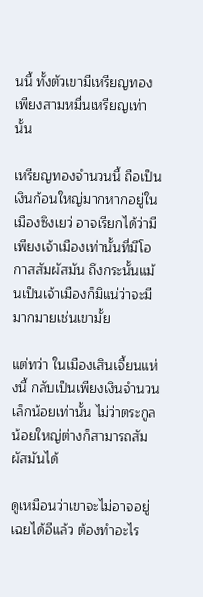นนี้ ทั้งตัวเขามีเหรียญทองเพียงสามหมื่นเหรียญเท่านั้น

เหรียญทองจำนวนนี้ ถือเป็นเงินก้อนใหญ่มากหากอยู่ในเมืองซิงเยว่ อาจเรียกได้ว่ามีเพียงเจ้าเมืองเท่านั้นที่มีโอกาสสัมผัสมัน ถึงกระนั้นแม้นเป็นเจ้าเมืองก็มิแน่ว่าจะมีมากมายเช่นเขามั้ย

แต่ทว่า ในเมืองเสินเจี้ยนแห่งนี้ กลับเป็นเพียงเงินจำนวนเล็กน้อยเท่านั้น ไม่ว่าตระกูลน้อยใหญ่ต่างก็สามารถสัมผัสมันได้

ดูเหมือนว่าเขาจะไม่อาจอยู่เฉยได้อีแล้ว ต้องทำอะไร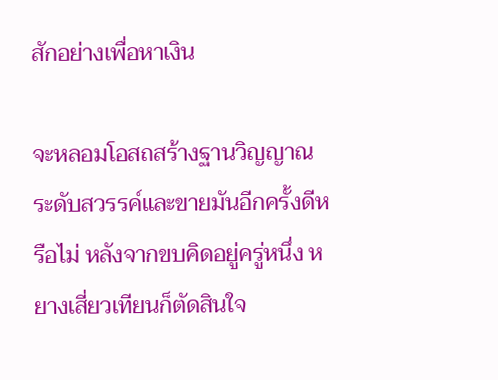สักอย่างเพื่อหาเงิน

จะหลอมโอสถสร้างฐานวิญญาณระดับสวรรค์และขายมันอีกครั้งดีหรือไม่ หลังจากขบคิดอยู่ครู่หนึ่ง หยางเสี่ยวเทียนก็ตัดสินใจ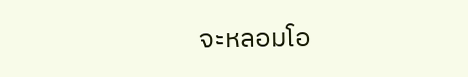จะหลอมโอ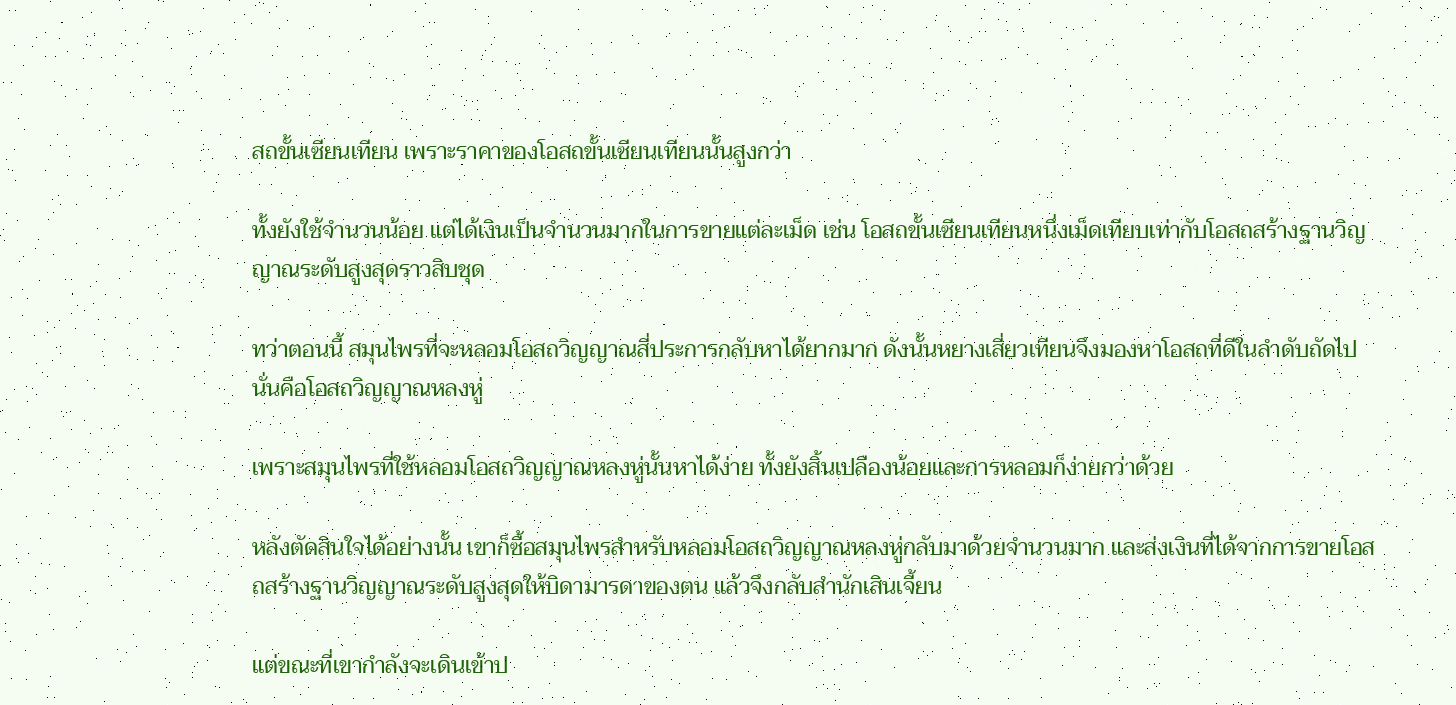สถขั้นเซียนเทียน เพราะราคาของโอสถขั้นเซียนเทียนนั้นสูงกว่า

ทั้งยังใช้จำนวนน้อย แต่ได้เงินเป็นจำนวนมากในการขายแต่ละเม็ด เช่น โอสถขั้นเซียนเทียนหนึ่งเม็ดเทียบเท่ากับโอสถสร้างฐานวิญญาณระดับสูงสุดราวสิบชุด

ทว่าตอนนี้ สมุนไพรที่จะหลอมโอสถวิญญาณสี่ประการกลับหาได้ยากมาก ดังนั้นหยางเสี่ยวเทียนจึงมองหาโอสถที่ดีในลำดับถัดไป นั่นคือโอสถวิญญาณหลงหู่

เพราะสมุนไพรที่ใช้หลอมโอสถวิญญาณหลงหู่นั้นหาได้ง่าย ทั้งยังสิ้นเปลืองน้อยและการหลอมก็ง่ายกว่าด้วย

หลังตัดสินใจได้อย่างนั้น เขาก็ซื้อสมุนไพรสำหรับหลอมโอสถวิญญาณหลงหู่กลับมาด้วยจำนวนมาก และส่งเงินที่ได้จากการขายโอสถสร้างฐานวิญญาณระดับสูงสุดให้บิดามารดาของตน แล้วจึงกลับสำนักเสินเจี้ยน

แต่ขณะที่เขากำลังจะเดินเข้าป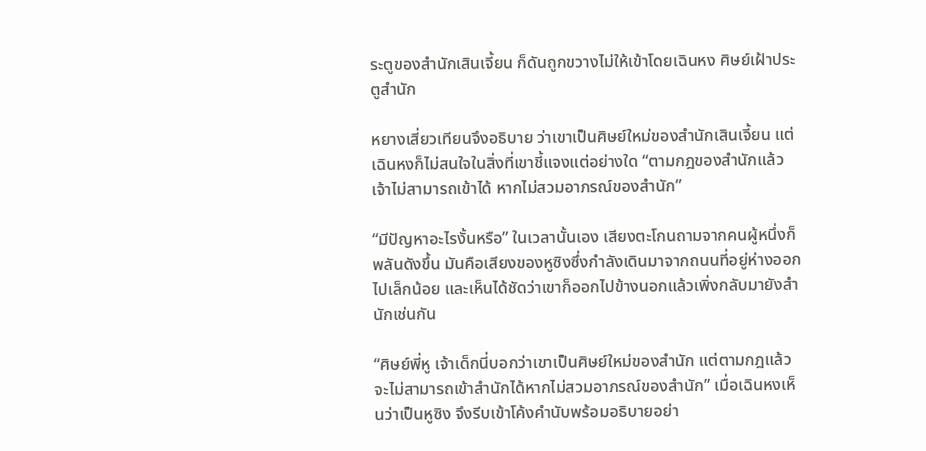ระตูของสำนักเสินเจี้ยน ก็ดันถูกขวางไม่ให้เข้าโดยเฉินหง ศิษย์เฝ้าประตูสำนัก

หยางเสี่ยวเทียนจึงอธิบาย ว่าเขาเป็นศิษย์ใหม่ของสำนักเสินเจี้ยน แต่เฉินหงก็ไม่สนใจในสิ่งที่เขาชี้แจงแต่อย่างใด “ตามกฎของสำนักแล้ว เจ้าไม่สามารถเข้าได้ หากไม่สวมอาภรณ์ของสำนัก”

“มีปัญหาอะไรงั้นหรือ” ในเวลานั้นเอง เสียงตะโกนถามจากคนผู้หนึ่งก็พลันดังขึ้น มันคือเสียงของหูซิงซึ่งกำลังเดินมาจากถนนที่อยู่ห่างออกไปเล็กน้อย และเห็นได้ชัดว่าเขาก็ออกไปข้างนอกแล้วเพิ่งกลับมายังสำนักเช่นกัน

“ศิษย์พี่หู เจ้าเด็กนี่บอกว่าเขาเป็นศิษย์ใหม่ของสำนัก แต่ตามกฎแล้ว จะไม่สามารถเข้าสำนักได้หากไม่สวมอาภรณ์ของสำนัก” เมื่อเฉินหงเห็นว่าเป็นหูซิง จึงรีบเข้าโค้งคำนับพร้อมอธิบายอย่า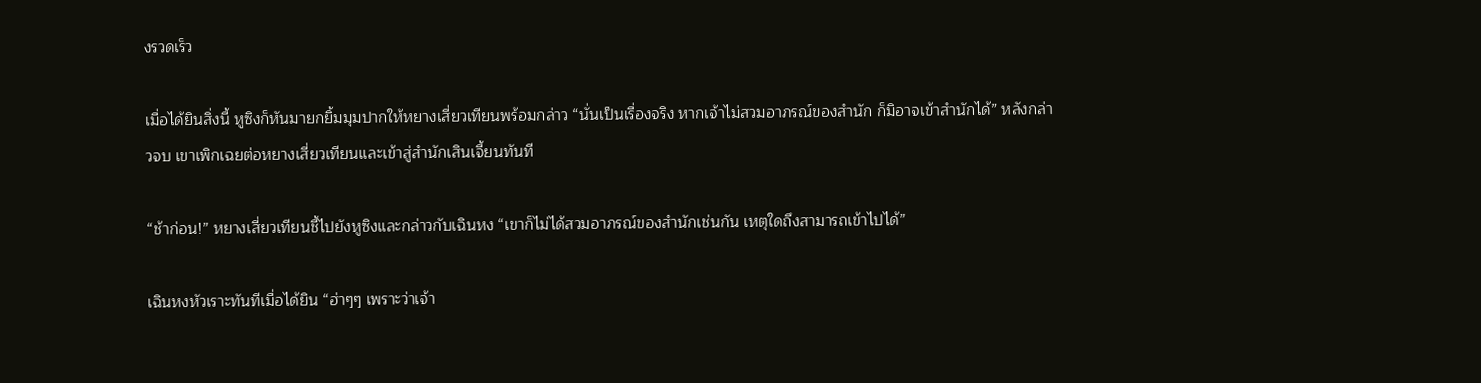งรวดเร็ว

เมื่อได้ยินสิ่งนี้ หูซิงก็หันมายกยิ้มมุมปากให้หยางเสี่ยวเทียนพร้อมกล่าว “นั่นเป็นเรื่องจริง หากเจ้าไม่สวมอาภรณ์ของสำนัก ก็มิอาจเข้าสำนักได้” หลังกล่าวจบ เขาเพิกเฉยต่อหยางเสี่ยวเทียนและเข้าสู่สำนักเสินเจี้ยนทันที

“ช้าก่อน!” หยางเสี่ยวเทียนชี้ไปยังหูซิงและกล่าวกับเฉินหง “เขาก็ไม่ได้สวมอาภรณ์ของสำนักเช่นกัน เหตุใดถึงสามารถเข้าไปได้”

เฉินหงหัวเราะทันทีเมื่อได้ยิน “ฮ่าๆๆ เพราะว่าเจ้า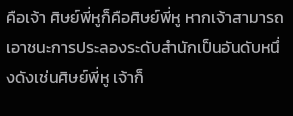คือเจ้า ศิษย์พี่หูก็คือศิษย์พี่หู หากเจ้าสามารถเอาชนะการประลองระดับสำนักเป็นอันดับหนึ่งดังเช่นศิษย์พี่หู เจ้าก็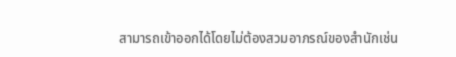สามารถเข้าออกได้โดยไม่ต้องสวมอาภรณ์ของสำนักเช่น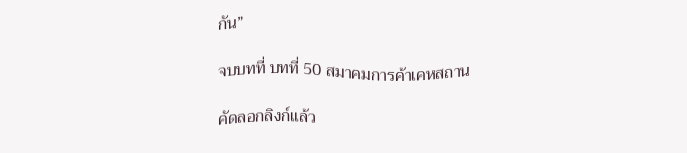กัน”

จบบทที่ บทที่ 50 สมาคมการค้าเคหสถาน

คัดลอกลิงก์แล้ว